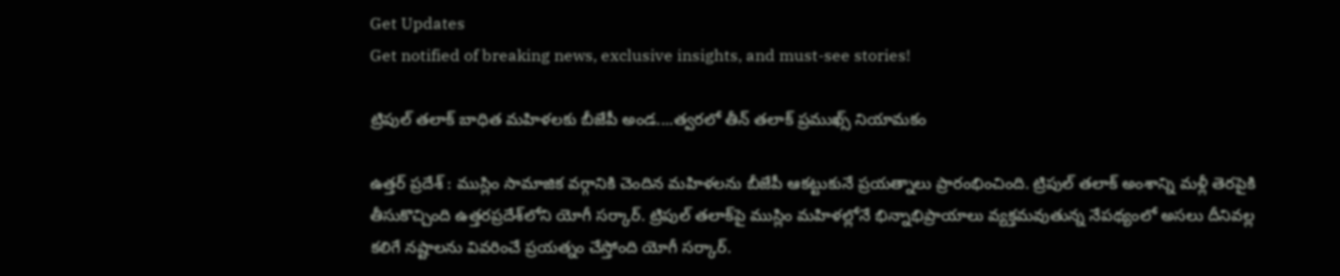Get Updates
Get notified of breaking news, exclusive insights, and must-see stories!

ట్రిపుల్ తలాక్ బాధిత మహిళలకు బీజేపీ అండ....త్వరలో తీన్ తలాక్ ప్రముఖ్స్ నియామకం

ఉత్తర్ ప్రదేశ్ : ముస్లిం సామాజిక వర్గానికి చెందిన మహిళలను బీజేపీ ఆకట్టుకునే ప్రయత్నాలు ప్రారంభించింది. ట్రిపుల్ తలాక్‌ అంశాన్ని మళ్లీ తెరపైకి తీసుకొచ్చింది ఉత్తరప్రదేశ్‌లోని యోగీ సర్కార్. ట్రిపుల్ తలాక్‌పై ముస్లిం మహిళల్లోనే భిన్నాభిప్రాయాలు వ్యక్తమవుతున్న నేపథ్యంలో అసలు దీనివల్ల కలిగే నష్టాలను వివరించే ప్రయత్నం చేస్తోంది యోగీ సర్కార్.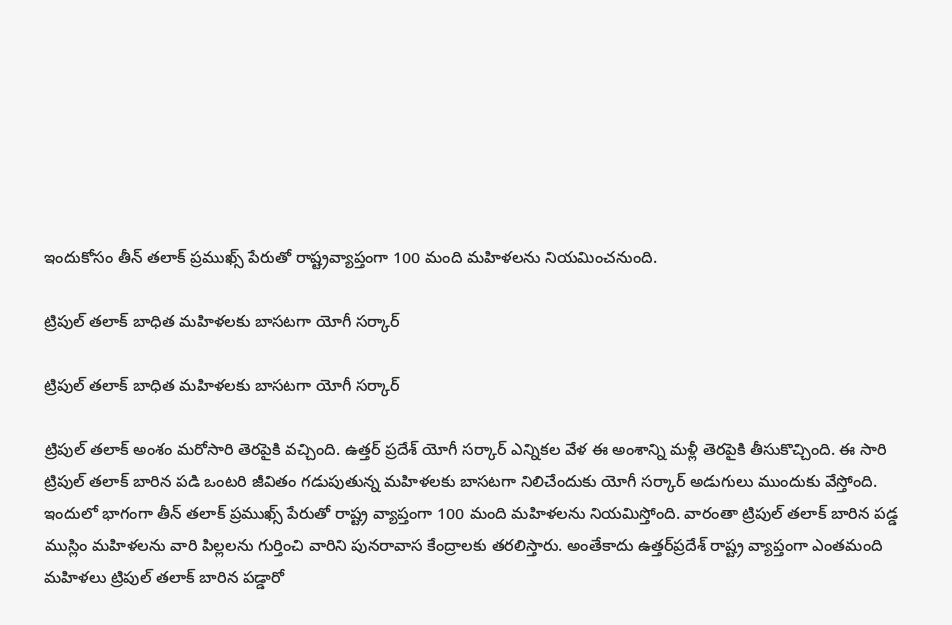ఇందుకోసం తీన్ తలాక్ ప్రముఖ్స్ పేరుతో రాష్ట్రవ్యాప్తంగా 100 మంది మహిళలను నియమించనుంది.

ట్రిపుల్ తలాక్ బాధిత మహిళలకు బాసటగా యోగీ సర్కార్

ట్రిపుల్ తలాక్ బాధిత మహిళలకు బాసటగా యోగీ సర్కార్

ట్రిపుల్ తలాక్ అంశం మరోసారి తెరపైకి వచ్చింది. ఉత్తర్ ప్రదేశ్ యోగీ సర్కార్ ఎన్నికల వేళ ఈ అంశాన్ని మళ్లీ తెరపైకి తీసుకొచ్చింది. ఈ సారి ట్రిపుల్ తలాక్‌ బారిన పడి ఒంటరి జీవితం గడుపుతున్న మహిళలకు బాసటగా నిలిచేందుకు యోగీ సర్కార్ అడుగులు ముందుకు వేస్తోంది. ఇందులో భాగంగా తీన్ తలాక్ ప్రముఖ్స్ పేరుతో రాష్ట్ర వ్యాప్తంగా 100 మంది మహిళలను నియమిస్తోంది. వారంతా ట్రిపుల్ తలాక్ బారిన పడ్డ ముస్లిం మహిళలను వారి పిల్లలను గుర్తించి వారిని పునరావాస కేంద్రాలకు తరలిస్తారు. అంతేకాదు ఉత్తర్‌ప్రదేశ్ రాష్ట్ర వ్యాప్తంగా ఎంతమంది మహిళలు ట్రిపుల్ తలాక్ బారిన పడ్డారో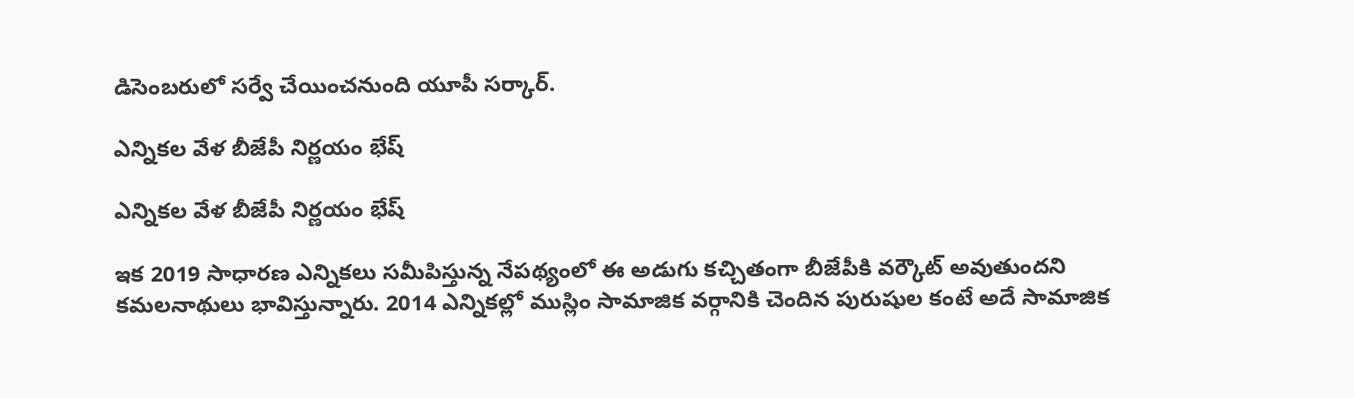డిసెంబరులో సర్వే చేయించనుంది యూపీ సర్కార్.

ఎన్నికల వేళ బీజేపీ నిర్ణయం భేష్

ఎన్నికల వేళ బీజేపీ నిర్ణయం భేష్

ఇక 2019 సాధారణ ఎన్నికలు సమీపిస్తున్న నేపథ్యంలో ఈ అడుగు కచ్చితంగా బీజేపీకి వర్కౌట్ అవుతుందని కమలనాథులు భావిస్తున్నారు. 2014 ఎన్నికల్లో ముస్లిం సామాజిక వర్గానికి చెందిన పురుషుల కంటే అదే సామాజిక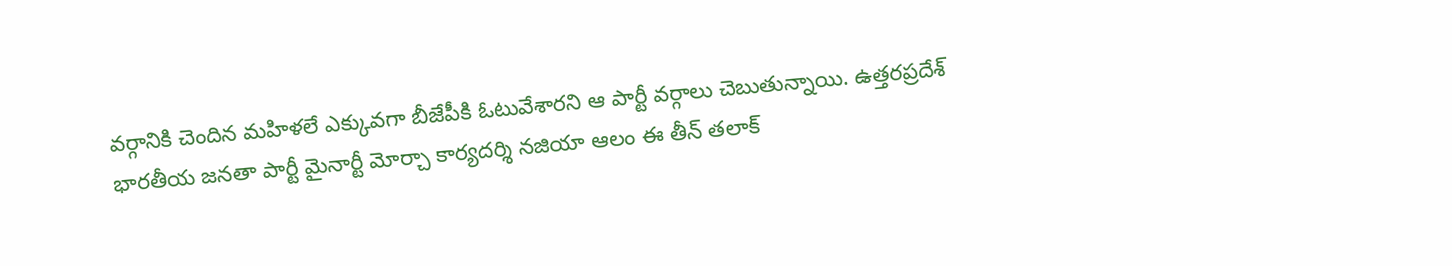వర్గానికి చెందిన మహిళలే ఎక్కువగా బీజేపీకి ఓటువేశారని ఆ పార్టీ వర్గాలు చెబుతున్నాయి. ఉత్తరప్రదేశ్ భారతీయ జనతా పార్టీ మైనార్టీ మోర్చా కార్యదర్శి నజియా ఆలం ఈ తీన్ తలాక్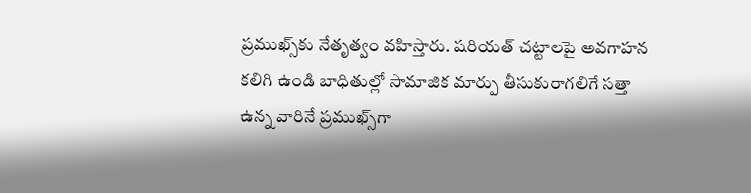ప్రముఖ్స్‌కు నేతృత్వం వహిస్తారు. షరియత్ చట్టాలపై అవగాహన కలిగి ఉండి బాధితుల్లో సామాజిక మార్పు తీసుకురాగలిగే సత్తా ఉన్న వారినే ప్రముఖ్స్‌గా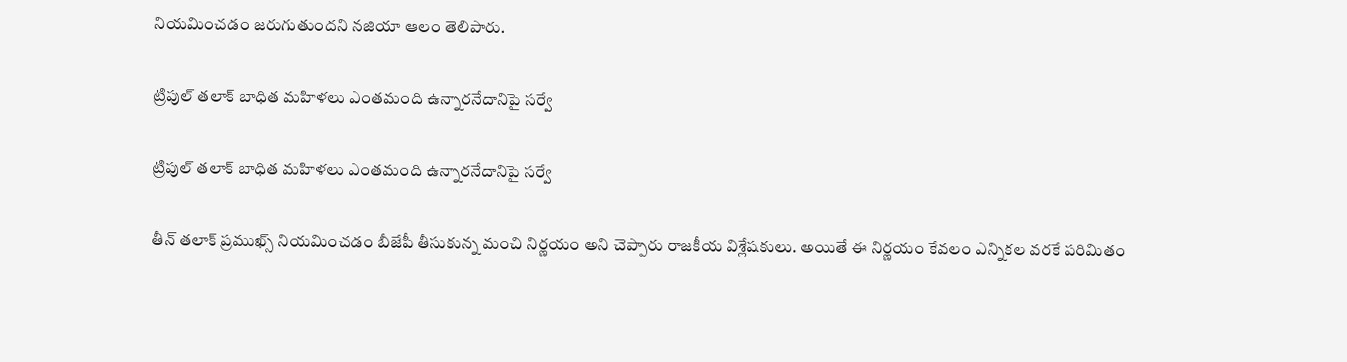నియమించడం జరుగుతుందని నజియా ఆలం తెలిపారు.

ట్రిపుల్ తలాక్ బాధిత మహిళలు ఎంతమంది ఉన్నారనేదానిపై సర్వే

ట్రిపుల్ తలాక్ బాధిత మహిళలు ఎంతమంది ఉన్నారనేదానిపై సర్వే

తీన్ తలాక్ ప్రముఖ్స్ నియమించడం బీజేపీ తీసుకున్న మంచి నిర్ణయం అని చెప్పారు రాజకీయ విశ్లేషకులు. అయితే ఈ నిర్ణయం కేవలం ఎన్నికల వరకే పరిమితం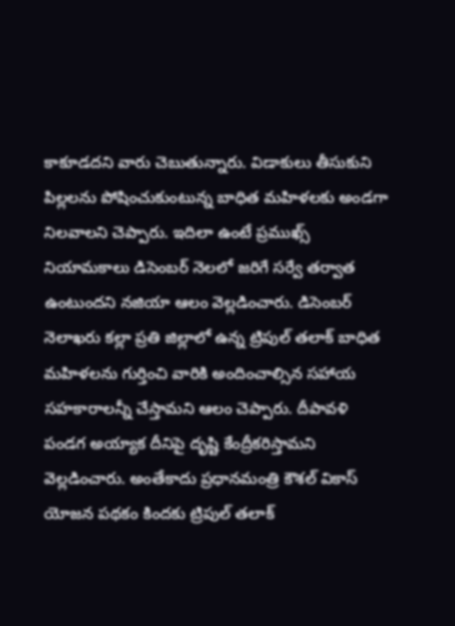కాకూడదని వారు చెబుతున్నారు. విడాకులు తీసుకుని పిల్లలను పోషించుకుంటున్న బాధిత మహిళలకు అండగా నిలవాలని చెప్పారు. ఇదిలా ఉంటే ప్రముఖ్స్ నియామకాలు డిసెంబర్ నెలలో జరిగే సర్వే తర్వాత ఉంటుందని నజియా ఆలం వెల్లడించారు. డిసెంబర్ నెలాఖరు కల్లా ప్రతి జిల్లాలో ఉన్న ట్రిపుల్ తలాక్ బాధిత మహిళలను గుర్తించి వారికి అందించాల్సిన సహాయ సహకారాలన్నీ చేస్తామని ఆలం చెప్పారు. దీపావళి పండగ అయ్యాక దీనిపై దృష్టి కేంద్రీకరిస్తామని వెల్లడించారు. అంతేకాదు ప్రధానమంత్రి కౌశల్ వికాస్ యోజన పథకం కిందకు ట్రిపుల్ తలాక్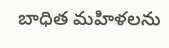బాధిత మహిళలను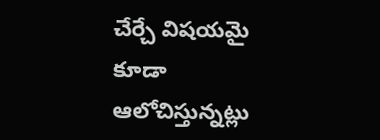చేర్చే విషయమై కూడా ఆలోచిస్తున్నట్లు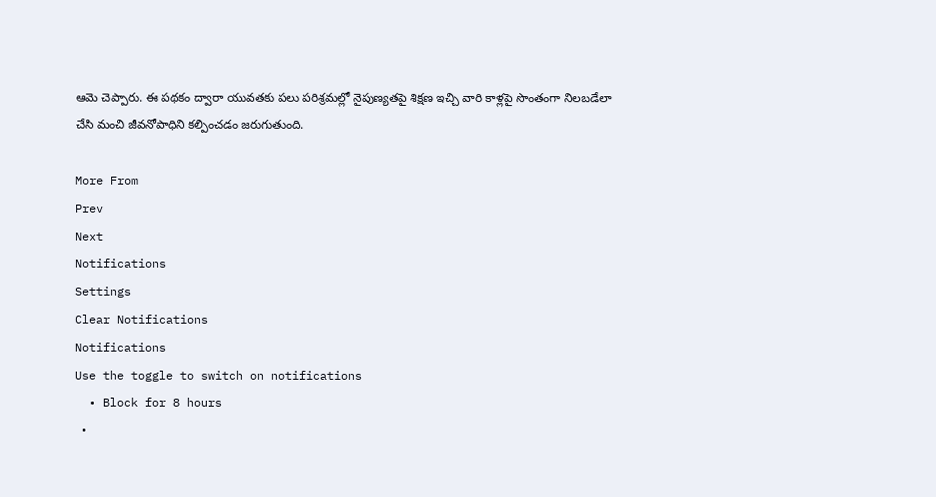ఆమె చెప్పారు. ఈ పథకం ద్వారా యువతకు పలు పరిశ్రమల్లో నైపుణ్యతపై శిక్షణ ఇచ్చి వారి కాళ్లపై సొంతంగా నిలబడేలా చేసి మంచి జీవనోపాధిని కల్పించడం జరుగుతుంది.

More From
Prev
Next
Notifications
Settings
Clear Notifications
Notifications
Use the toggle to switch on notifications
  • Block for 8 hours
  •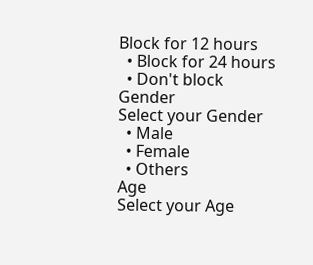Block for 12 hours
  • Block for 24 hours
  • Don't block
Gender
Select your Gender
  • Male
  • Female
  • Others
Age
Select your Age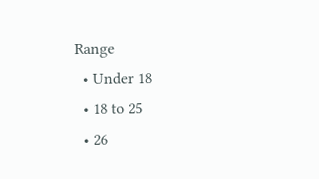Range
  • Under 18
  • 18 to 25
  • 26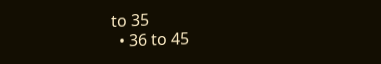to 35
  • 36 to 45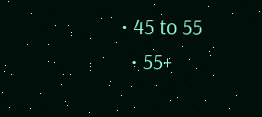• 45 to 55
  • 55+